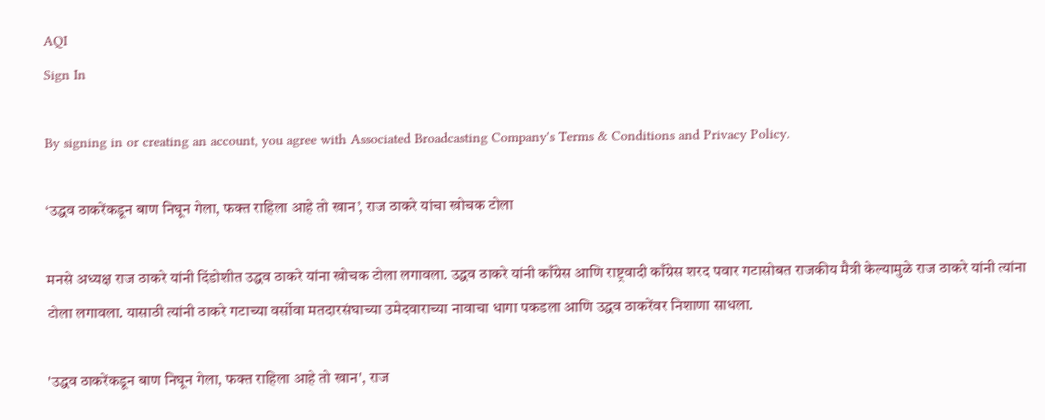AQI
Sign In

By signing in or creating an account, you agree with Associated Broadcasting Company's Terms & Conditions and Privacy Policy.

‘उद्धव ठाकरेंकडून बाण निघून गेला, फक्त राहिला आहे तो खान’, राज ठाकरे यांचा खोचक टोला

मनसे अध्यक्ष राज ठाकरे यांनी दिंडोशीत उद्धव ठाकरे यांना खोचक टोला लगावला. उद्धव ठाकरे यांनी काँग्रेस आणि राष्ट्रवादी काँग्रेस शरद पवार गटासोबत राजकीय मैत्री केल्यामुळे राज ठाकरे यांनी त्यांना टोला लगावला. यासाठी त्यांनी ठाकरे गटाच्या वर्सोवा मतदारसंघाच्या उमेदवाराच्या नावाचा धागा पकडला आणि उद्धव ठाकरेंवर निशाणा साधला.

'उद्धव ठाकरेंकडून बाण निघून गेला, फक्त राहिला आहे तो खान', राज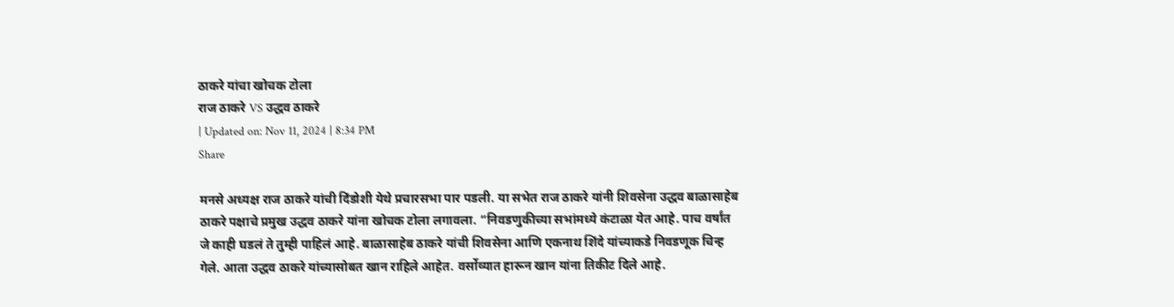ठाकरे यांचा खोचक टोला
राज ठाकरे VS उद्धव ठाकरे
| Updated on: Nov 11, 2024 | 8:34 PM
Share

मनसे अध्यक्ष राज ठाकरे यांची दिंडोशी येथे प्रचारसभा पार पडली. या सभेत राज ठाकरे यांनी शिवसेना उद्धव बाळासाहेब ठाकरे पक्षाचे प्रमुख उद्धव ठाकरे यांना खोचक टोला लगावला. “निवडणुकीच्या सभांमध्ये कंटाळा येत आहे. पाच वर्षांत जे काही घडलं ते तुम्ही पाहिलं आहे. बाळासाहेब ठाकरे यांची शिवसेना आणि एकनाथ शिंदे यांच्याकडे निवडणूक चिन्ह गेले. आता उद्धव ठाकरे यांच्यासोबत खान राहिले आहेत. वर्सोव्यात हारून खान यांना तिकीट दिले आहे.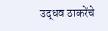उद्धव ठाकरेंचे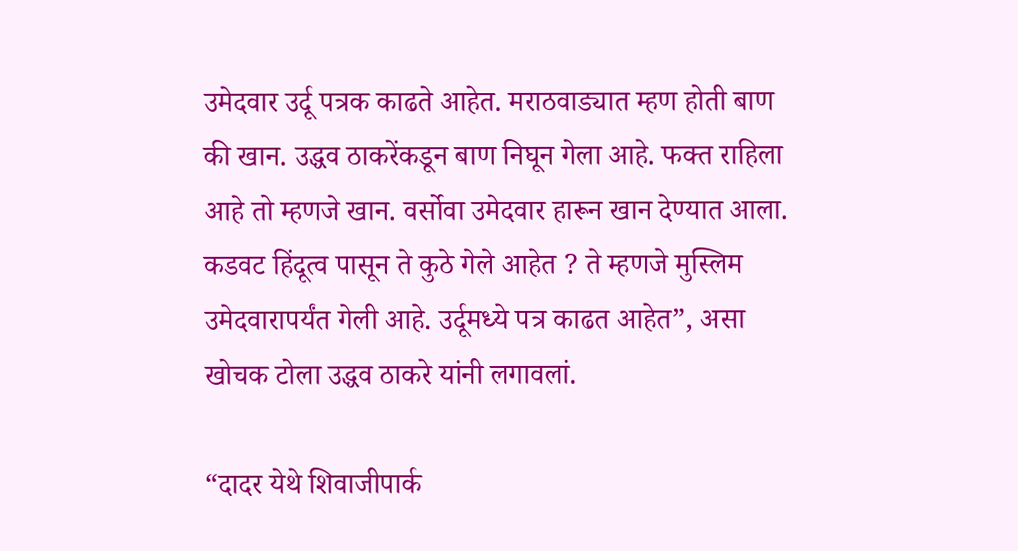उमेदवार उर्दू पत्रक काढते आहेत. मराठवाड्यात म्हण होती बाण की खान. उद्धव ठाकरेंकडून बाण निघून गेला आहे. फक्त राहिला आहे तो म्हणजे खान. वर्सोवा उमेदवार हारून खान देण्यात आला. कडवट हिंदूत्व पासून ते कुठे गेले आहेत ? ते म्हणजे मुस्लिम उमेदवारापर्यंत गेली आहे. उर्दूमध्ये पत्र काढत आहेत”, असा खोचक टोला उद्धव ठाकरे यांनी लगावलां.

“दादर येथे शिवाजीपार्क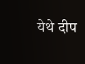येथे दीप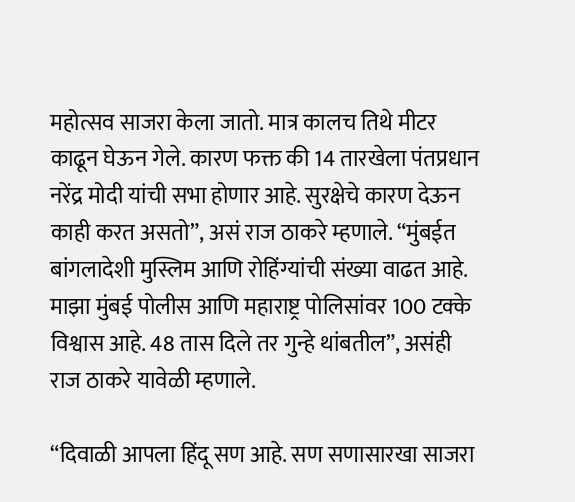महोत्सव साजरा केला जातो. मात्र कालच तिथे मीटर काढून घेऊन गेले. कारण फक्त की 14 तारखेला पंतप्रधान नरेंद्र मोदी यांची सभा होणार आहे. सुरक्षेचे कारण देऊन काही करत असतो”, असं राज ठाकरे म्हणाले. “मुंबईत बांगलादेशी मुस्लिम आणि रोहिंग्यांची संख्या वाढत आहे. माझा मुंबई पोलीस आणि महाराष्ट्र पोलिसांवर 100 टक्के विश्वास आहे. 48 तास दिले तर गुन्हे थांबतील”, असंही राज ठाकरे यावेळी म्हणाले.

“दिवाळी आपला हिंदू सण आहे. सण सणासारखा साजरा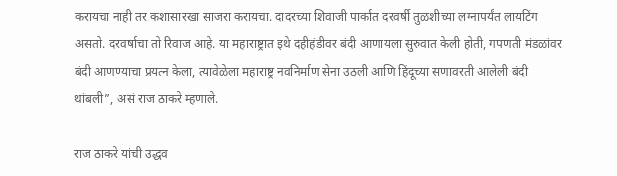करायचा नाही तर कशासारखा साजरा करायचा. दादरच्या शिवाजी पार्कात दरवर्षी तुळशीच्या लग्नापर्यंत लायटिंग असतो. दरवर्षाचा तो रिवाज आहे. या महाराष्ट्रात इथे दहीहंडीवर बंदी आणायला सुरुवात केली होती, गपणती मंडळांवर बंदी आणण्याचा प्रयत्न केला, त्यावेळेला महाराष्ट्र नवनिर्माण सेना उठली आणि हिंदूच्या सणावरती आलेली बंदी थांबली”, असं राज ठाकरे म्हणाले.

राज ठाकरे यांची उद्धव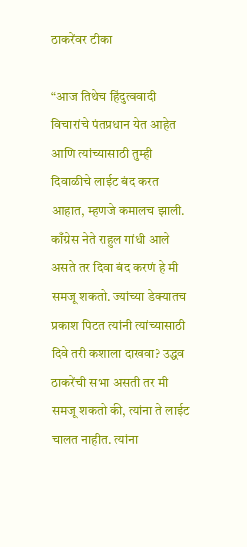ठाकरेंवर टीका

“आज तिथेच हिंदुत्ववादी विचारांचे पंतप्रधान येत आहेत आणि त्यांच्यासाठी तुम्ही दिवाळीचे लाईट बंद करत आहात, म्हणजे कमालच झाली. काँग्रेस नेते राहुल गांधी आले असते तर दिवा बंद करणं हे मी समजू शकतो. ज्यांच्या डेक्यातच प्रकाश पिटत त्यांनी त्यांच्यासाठी दिवे तरी कशाला दाखवा? उद्धव ठाकरेंची सभा असती तर मी समजू शकतो की, त्यांना ते लाईट चालत नाहीत. त्यांना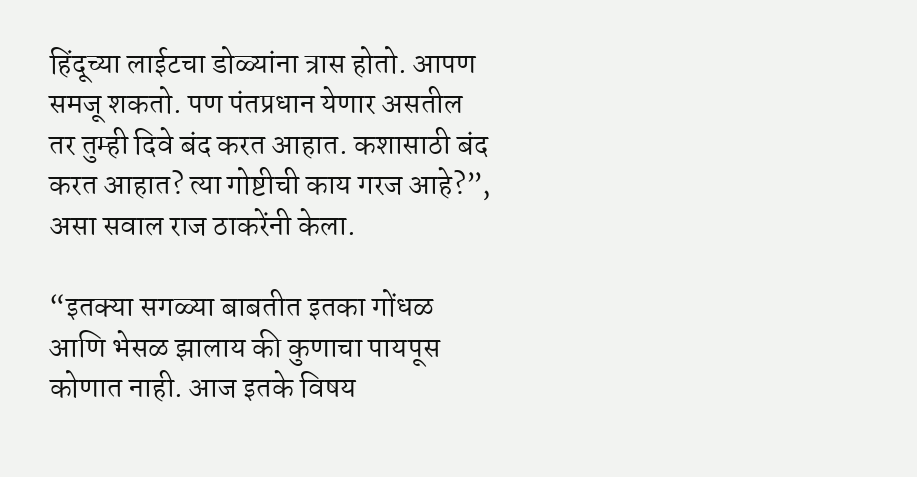हिंदूच्या लाईटचा डोळ्यांना त्रास होतो. आपण समजू शकतो. पण पंतप्रधान येणार असतील तर तुम्ही दिवे बंद करत आहात. कशासाठी बंद करत आहात? त्या गोष्टीची काय गरज आहे?”, असा सवाल राज ठाकरेंनी केला.

“इतक्या सगळ्या बाबतीत इतका गोंधळ आणि भेसळ झालाय की कुणाचा पायपूस कोणात नाही. आज इतके विषय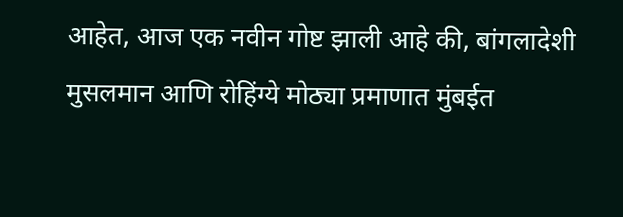आहेत, आज एक नवीन गोष्ट झाली आहे की, बांगलादेशी मुसलमान आणि रोहिंग्ये मोठ्या प्रमाणात मुंबईत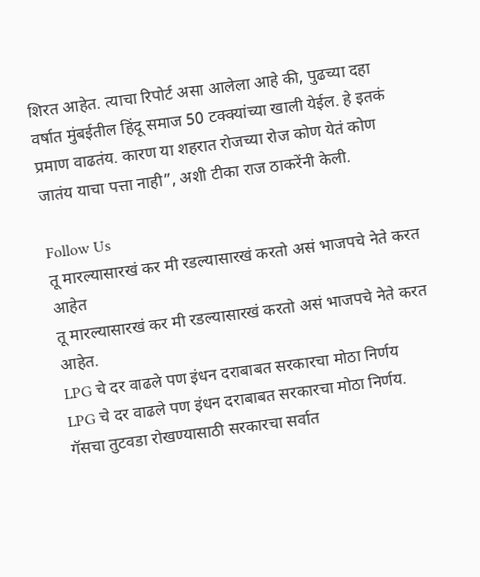शिरत आहेत. त्याचा रिपोर्ट असा आलेला आहे की, पुढच्या दहा वर्षात मुंबईतील हिंदू समाज 50 टक्क्यांच्या खाली येईल. हे इतकं प्रमाण वाढतंय. कारण या शहरात रोजच्या रोज कोण येतं कोण जातंय याचा पत्ता नाही”, अशी टीका राज ठाकरेंनी केली.

Follow Us
तू मारल्यासारखं कर मी रडल्यासारखं करतो असं भाजपचे नेते करत आहेत
तू मारल्यासारखं कर मी रडल्यासारखं करतो असं भाजपचे नेते करत आहेत.
LPG चे दर वाढले पण इंधन दराबाबत सरकारचा मोठा निर्णय
LPG चे दर वाढले पण इंधन दराबाबत सरकारचा मोठा निर्णय.
गॅसचा तुटवडा रोखण्यासाठी सरकारचा सर्वात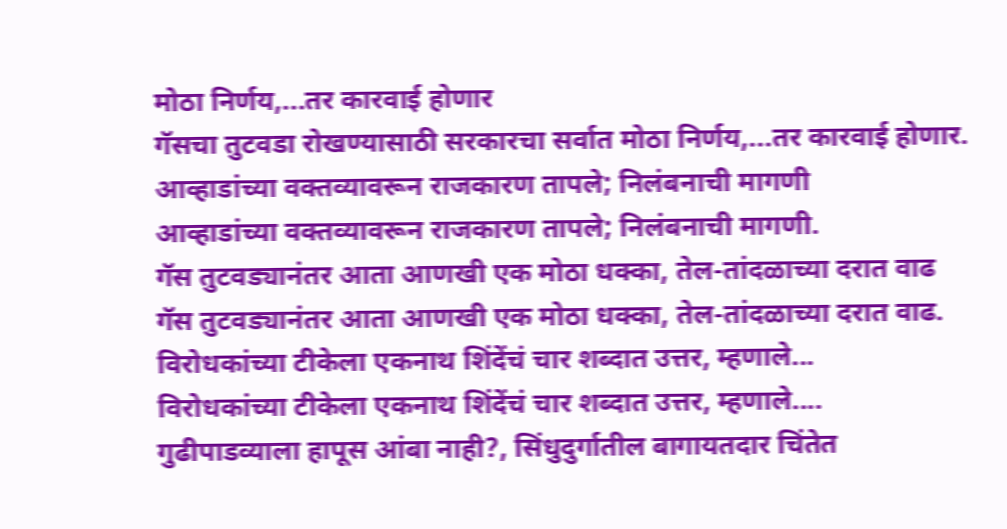मोठा निर्णय,...तर कारवाई होणार
गॅसचा तुटवडा रोखण्यासाठी सरकारचा सर्वात मोठा निर्णय,...तर कारवाई होणार.
आव्हाडांच्या वक्तव्यावरून राजकारण तापले; निलंबनाची मागणी
आव्हाडांच्या वक्तव्यावरून राजकारण तापले; निलंबनाची मागणी.
गॅस तुटवड्यानंतर आता आणखी एक मोठा धक्का, तेल-तांदळाच्या दरात वाढ
गॅस तुटवड्यानंतर आता आणखी एक मोठा धक्का, तेल-तांदळाच्या दरात वाढ.
विरोधकांच्या टीकेला एकनाथ शिंदेंचं चार शब्दात उत्तर, म्हणाले...
विरोधकांच्या टीकेला एकनाथ शिंदेंचं चार शब्दात उत्तर, म्हणाले....
गुढीपाडव्याला हापूस आंबा नाही?, सिंधुदुर्गातील बागायतदार चिंतेत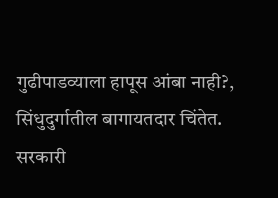गुढीपाडव्याला हापूस आंबा नाही?, सिंधुदुर्गातील बागायतदार चिंतेत.
सरकारी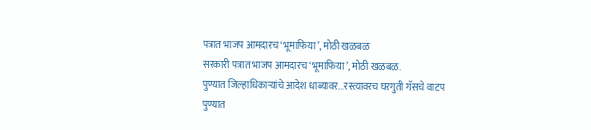पत्रात भाजप आमदारच ‘भूमाफिया’, मोठी खळबळ
सरकारी पत्रात भाजप आमदारच ‘भूमाफिया’, मोठी खळबळ.
पुण्यात जिल्हाधिकाऱ्यांचे आदेश धाब्यावर...रस्त्यावरच घरगुती गॅसचे वाटप
पुण्यात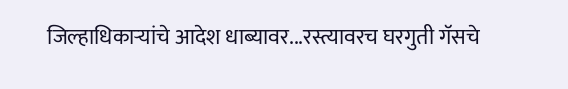जिल्हाधिकाऱ्यांचे आदेश धाब्यावर...रस्त्यावरच घरगुती गॅसचे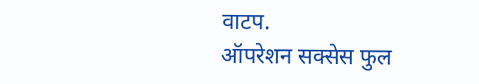वाटप.
ऑपरेशन सक्सेस फुल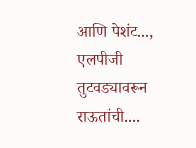आणि पेशंट..., एलपीजी तुटवड्यावरून राऊतांची....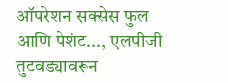ऑपरेशन सक्सेस फुल आणि पेशंट..., एलपीजी तुटवड्यावरून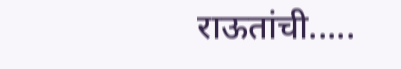राऊतांची.....